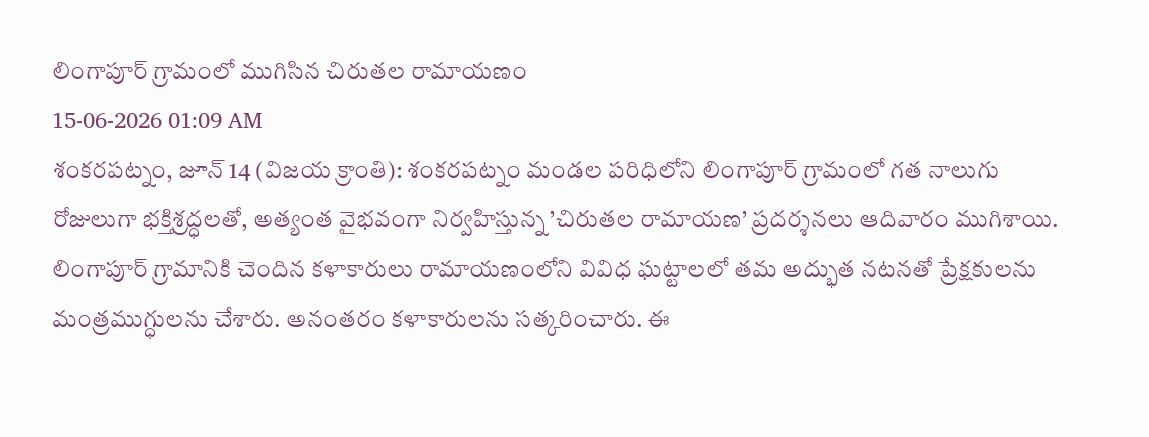లింగాపూర్ గ్రామంలో ముగిసిన చిరుతల రామాయణం
15-06-2026 01:09 AM
శంకరపట్నం, జూన్ 14 (విజయ క్రాంతి): శంకరపట్నం మండల పరిధిలోని లింగాపూర్ గ్రామంలో గత నాలుగు రోజులుగా భక్తిశ్రద్ధలతో, అత్యంత వైభవంగా నిర్వహిస్తున్న ’చిరుతల రామాయణ’ ప్రదర్శనలు ఆదివారం ముగిశాయి. లింగాపూర్ గ్రామానికి చెందిన కళాకారులు రామాయణంలోని వివిధ ఘట్టాలలో తమ అద్భుత నటనతో ప్రేక్షకులను మంత్రముగ్ధులను చేశారు. అనంతరం కళాకారులను సత్కరించారు. ఈ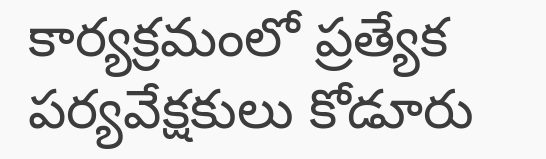కార్యక్రమంలో ప్రత్యేక పర్యవేక్షకులు కోడూరు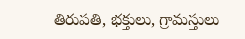తిరుపతి, భక్తులు, గ్రామస్తులు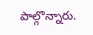పాల్గొన్నారు.